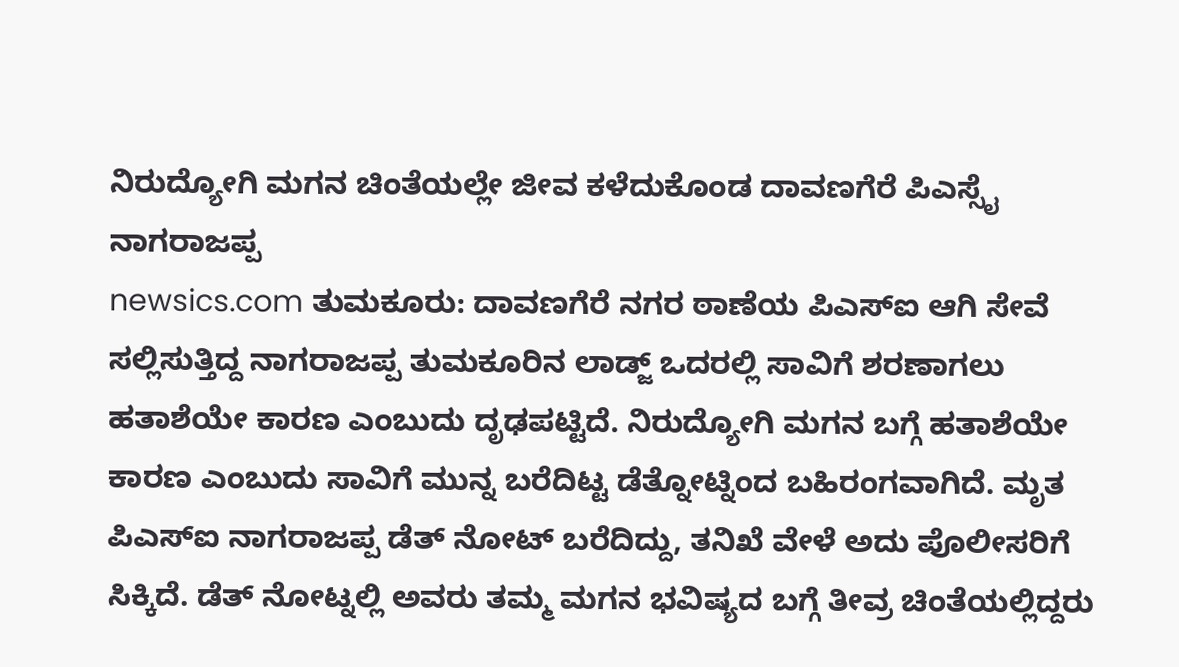ನಿರುದ್ಯೋಗಿ ಮಗನ ಚಿಂತೆಯಲ್ಲೇ ಜೀವ ಕಳೆದುಕೊಂಡ ದಾವಣಗೆರೆ ಪಿಎಸ್ಸೈ ನಾಗರಾಜಪ್ಪ
newsics.com ತುಮಕೂರು: ದಾವಣಗೆರೆ ನಗರ ಠಾಣೆಯ ಪಿಎಸ್ಐ ಆಗಿ ಸೇವೆ ಸಲ್ಲಿಸುತ್ತಿದ್ದ ನಾಗರಾಜಪ್ಪ ತುಮಕೂರಿನ ಲಾಡ್ಜ್ ಒದರಲ್ಲಿ ಸಾವಿಗೆ ಶರಣಾಗಲು ಹತಾಶೆಯೇ ಕಾರಣ ಎಂಬುದು ದೃಢಪಟ್ಟಿದೆ. ನಿರುದ್ಯೋಗಿ ಮಗನ ಬಗ್ಗೆ ಹತಾಶೆಯೇ ಕಾರಣ ಎಂಬುದು ಸಾವಿಗೆ ಮುನ್ನ ಬರೆದಿಟ್ಟ ಡೆತ್ನೋಟ್ನಿಂದ ಬಹಿರಂಗವಾಗಿದೆ. ಮೃತ ಪಿಎಸ್ಐ ನಾಗರಾಜಪ್ಪ ಡೆತ್ ನೋಟ್ ಬರೆದಿದ್ದು, ತನಿಖೆ ವೇಳೆ ಅದು ಪೊಲೀಸರಿಗೆ ಸಿಕ್ಕಿದೆ. ಡೆತ್ ನೋಟ್ನಲ್ಲಿ ಅವರು ತಮ್ಮ ಮಗನ ಭವಿಷ್ಯದ ಬಗ್ಗೆ ತೀವ್ರ ಚಿಂತೆಯಲ್ಲಿದ್ದರು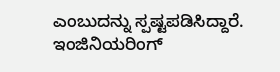ಎಂಬುದನ್ನು ಸ್ಪಷ್ಟಪಡಿಸಿದ್ದಾರೆ. ಇಂಜಿನಿಯರಿಂಗ್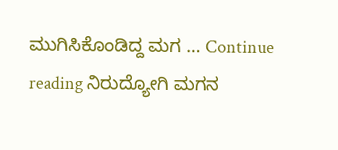ಮುಗಿಸಿಕೊಂಡಿದ್ದ ಮಗ … Continue reading ನಿರುದ್ಯೋಗಿ ಮಗನ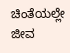ಚಿಂತೆಯಲ್ಲೇ ಜೀವ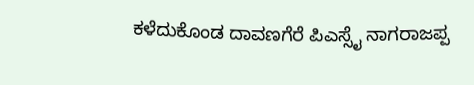ಕಳೆದುಕೊಂಡ ದಾವಣಗೆರೆ ಪಿಎಸ್ಸೈ ನಾಗರಾಜಪ್ಪ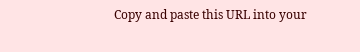Copy and paste this URL into your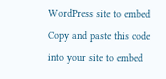WordPress site to embed
Copy and paste this code into your site to embed